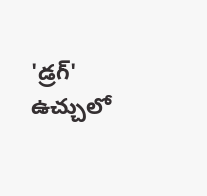'డ్రగ్' ఉచ్చులో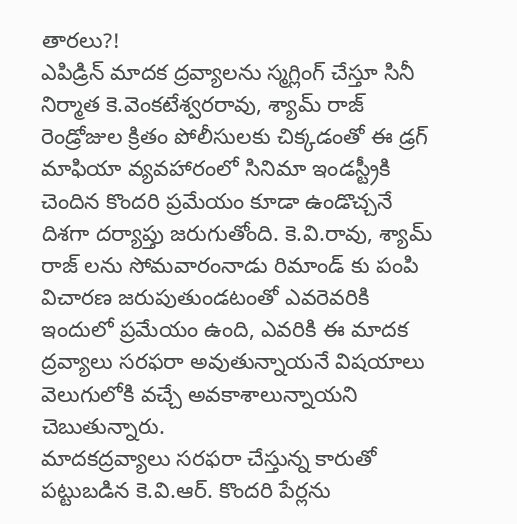తారలు?!
ఎపిడ్రిన్ మాదక ద్రవ్యాలను స్మగ్లింగ్ చేస్తూ సినీ నిర్మాత కె.వెంకటేశ్వరరావు, శ్యామ్ రాజ్ రెండ్రోజుల క్రితం పోలీసులకు చిక్కడంతో ఈ డ్రగ్ మాఫియా వ్యవహారంలో సినిమా ఇండస్ట్రీకి చెందిన కొందరి ప్రమేయం కూడా ఉండొచ్చనే దిశగా దర్యాప్తు జరుగుతోంది. కె.వి.రావు, శ్యామ్ రాజ్ లను సోమవారంనాడు రిమాండ్ కు పంపి విచారణ జరుపుతుండటంతో ఎవరెవరికి ఇందులో ప్రమేయం ఉంది, ఎవరికి ఈ మాదక ద్రవ్యాలు సరఫరా అవుతున్నాయనే విషయాలు వెలుగులోకి వచ్చే అవకాశాలున్నాయని చెబుతున్నారు.
మాదకద్రవ్యాలు సరఫరా చేస్తున్న కారుతో పట్టుబడిన కె.వి.ఆర్. కొందరి పేర్లను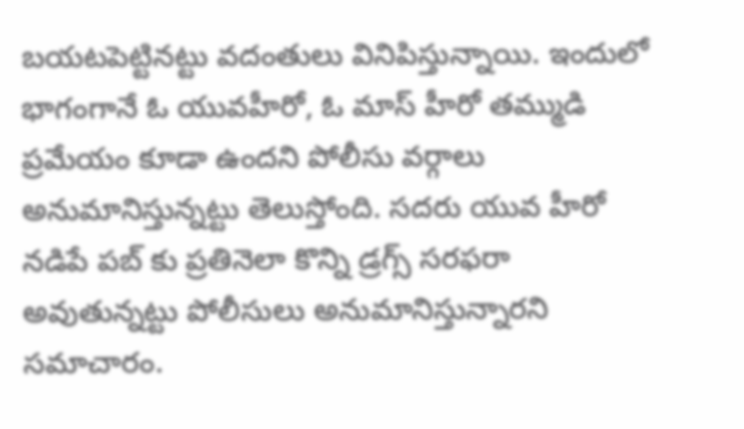బయటపెట్టినట్టు వదంతులు వినిపిస్తున్నాయి. ఇందులో భాగంగానే ఓ యువహీరో, ఓ మాస్ హీరో తమ్ముడి ప్రమేయం కూడా ఉందని పోలీసు వర్గాలు అనుమానిస్తున్నట్టు తెలుస్తోంది. సదరు యువ హీరో నడిపే పబ్ కు ప్రతినెలా కొన్ని డ్రగ్స్ సరఫరా అవుతున్నట్టు పోలీసులు అనుమానిస్తున్నారని సమాచారం.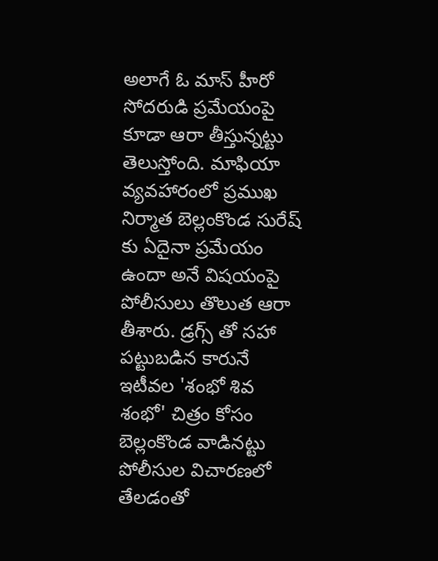అలాగే ఓ మాస్ హీరో సోదరుడి ప్రమేయంపై కూడా ఆరా తీస్తున్నట్టు తెలుస్తోంది. మాఫియా వ్యవహారంలో ప్రముఖ నిర్మాత బెల్లంకొండ సురేష్ కు ఏదైనా ప్రమేయం ఉందా అనే విషయంపై పోలీసులు తొలుత ఆరా తీశారు. డ్రగ్స్ తో సహా పట్టుబడిన కారునే ఇటీవల 'శంభో శివ శంభో' చిత్రం కోసం బెల్లంకొండ వాడినట్టు పోలీసుల విచారణలో తేలడంతో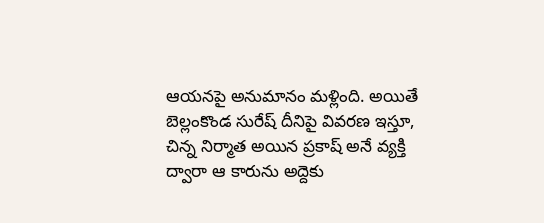ఆయనపై అనుమానం మళ్లింది. అయితే బెల్లంకొండ సురేష్ దీనిపై వివరణ ఇస్తూ, చిన్న నిర్మాత అయిన ప్రకాష్ అనే వ్యక్తి ద్వారా ఆ కారును అద్దెకు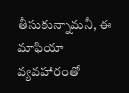తీసుకున్నామనీ, ఈ మాఫియా వ్యవహారంతో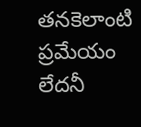తనకెలాంటి ప్రమేయం లేదనీ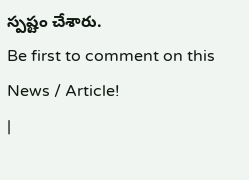స్పష్టం చేశారు.
Be first to comment on this News / Article!
|